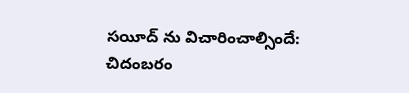సయీద్ ను విచారించాల్సిందే: చిదంబరం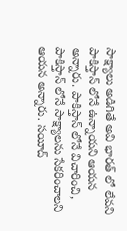సాక్ష్యాలు అడిగితే అవి భారత్ లో లేవని పాకిస్తాన్ లోనే ఉన్నాయని ఆయన అన్నారు. పాకిస్తాన్ లోనే విచారించి, పాకిస్తాన్ లోనే సాక్ష్యాలను సేకరించాలని ఆయన అన్నారు. సయీద్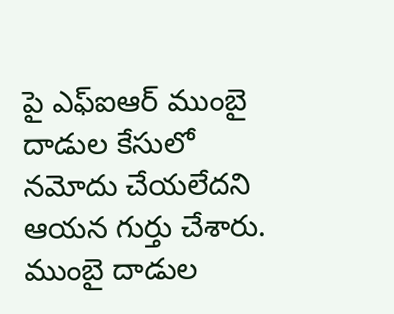పై ఎఫ్ఐఆర్ ముంబై దాడుల కేసులో నమోదు చేయలేదని ఆయన గుర్తు చేశారు. ముంబై దాడుల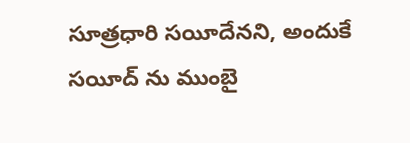సూత్రధారి సయీదేనని, అందుకే సయీద్ ను ముంబై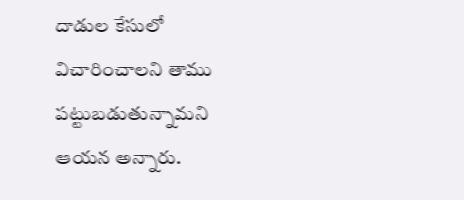దాడుల కేసులో విచారించాలని తాము పట్టుబడుతున్నామని ఆయన అన్నారు.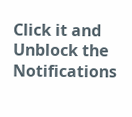Click it and Unblock the Notifications